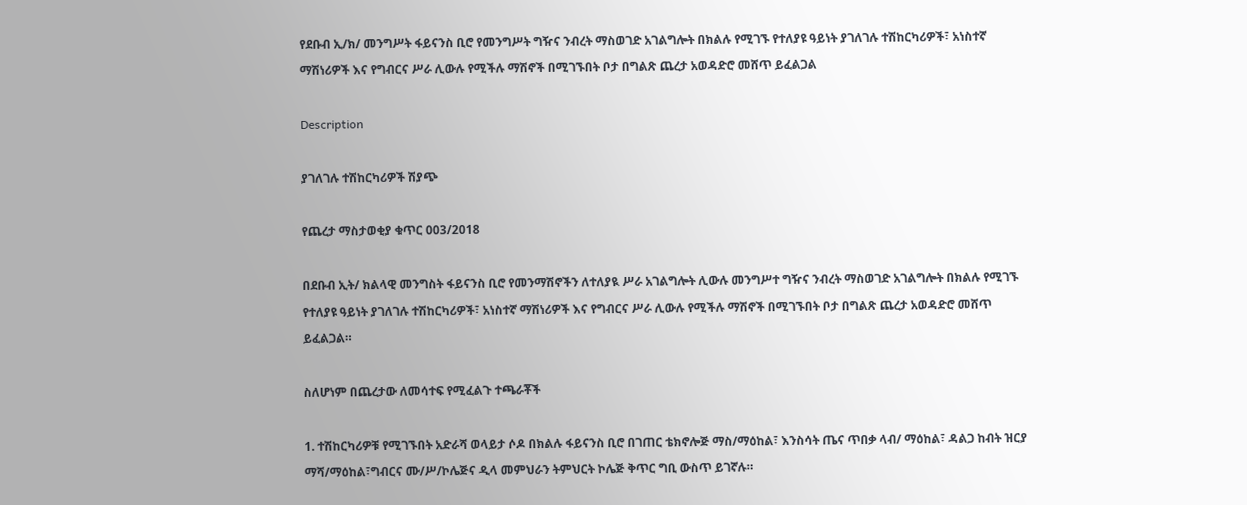የደቡብ ኢ/ክ/ መንግሥት ፋይናንስ ቢሮ የመንግሥት ግዥና ንብረት ማስወገድ አገልግሎት በክልሉ የሚገኙ የተለያዩ ዓይነት ያገለገሉ ተሽከርካሪዎች፣ አነስተኛ ማሽነሪዎች እና የግብርና ሥራ ሊውሉ የሚችሉ ማሽኖች በሚገኙበት ቦታ በግልጽ ጨረታ አወዳድሮ መሸጥ ይፈልጋል

Description

ያገለገሉ ተሽከርካሪዎች ሽያጭ

የጨረታ ማስታወቂያ ቁጥር 003/2018

በደቡብ ኢት/ ክልላዊ መንግስት ፋይናንስ ቢሮ የመንማሽኖችን ለተለያዪ ሥራ አገልግሎት ሊውሉ መንግሥተ ግዥና ንብረት ማስወገድ አገልግሎት በክልሉ የሚገኙ የተለያዩ ዓይነት ያገለገሉ ተሽከርካሪዎች፣ አነስተኛ ማሽነሪዎች እና የግብርና ሥራ ሊውሉ የሚችሉ ማሽኖች በሚገኙበት ቦታ በግልጽ ጨረታ አወዳድሮ መሸጥ ይፈልጋል።

ስለሆነም በጨረታው ለመሳተፍ የሚፈልጉ ተጫራቾች

1. ተሽከርካሪዎቹ የሚገኙበት አድራሻ ወላይታ ሶዶ በክልሉ ፋይናንስ ቢሮ በገጠር ቴክኖሎጅ ማስ/ማዕከል፣ እንስሳት ጤና ጥበቃ ላብ/ ማዕከል፣ ዳልጋ ከብት ዝርያ ማሻ/ማዕከል፣ግብርና ሙ/ሥ/ኮሌጅና ዲላ መምህራን ትምህርት ኮሌጅ ቅጥር ግቢ ውስጥ ይገኛሉ።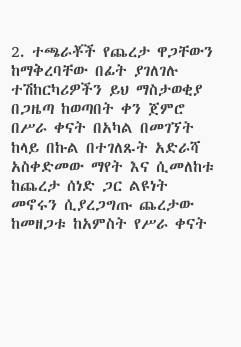2. ተጫራቾች የጨረታ ዋጋቸውን ከማቅረባቸው በፊት ያገለገሉ ተሽከርካሪዎችን ይህ ማስታወቂያ በጋዜጣ ከወጣበት ቀን ጀምሮ በሥራ ቀናት በአካል በመገኘት ከላይ በኩል በተገለጹት አድራሻ አስቀድመው ማየት እና ሲመለከቱ ከጨረታ ሰነድ ጋር ልዩነት መኖሩን ሲያረጋግጡ ጨረታው ከመዘጋቱ ከአምስት የሥራ ቀናት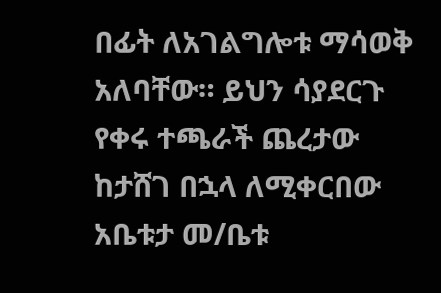በፊት ለአገልግሎቱ ማሳወቅ አለባቸው። ይህን ሳያደርጉ የቀሩ ተጫራች ጨረታው ከታሸገ በኋላ ለሚቀርበው አቤቱታ መ/ቤቱ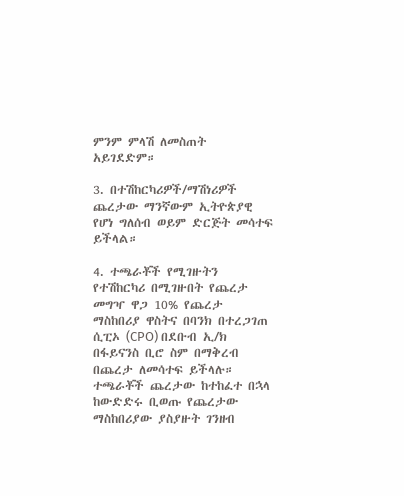ምንም ምላሽ ለመስጠት አይገደድም።

3. በተሽከርካሪዎች/ማሽነሪዎች ጨረታው ማንኛውም ኢትዮጵያዊ የሆነ ግለሰብ ወይም ድርጅት መሳተፍ ይችላል።

4. ተጫራቾች የሚገዙትን የተሽከርካሪ በሚገዙበት የጨረታ መግዣ ዋጋ 10% የጨረታ ማስከበሪያ ዋስትና በባንክ በተረጋገጠ ሲፒኦ (CPO) በደቡብ ኢ/ክ በፋይናንስ ቢሮ ስም በማቅረብ በጨረታ ለመሳተፍ ይችላሉ። ተጫራቾች ጨረታው ከተከፈተ በኋላ ከውድድሩ ቢወጡ የጨረታው ማስከበሪያው ያስያዙት ገንዘብ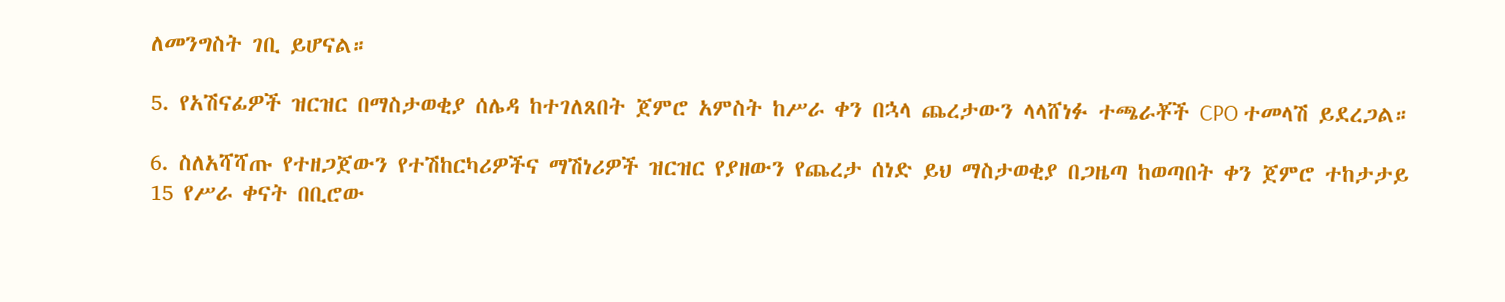ለመንግስት ገቢ ይሆናል።

5. የአሽናፊዎች ዝርዝር በማስታወቂያ ሰሌዳ ከተገለጸበት ጀምሮ አምስት ከሥራ ቀን በኋላ ጨረታውን ላላሸነፉ ተጫራቾች CPO ተመላሽ ይደረጋል።

6. ስለአሻሻጡ የተዘጋጀውን የተሽከርካሪዎችና ማሽነሪዎች ዝርዝር የያዘውን የጨረታ ሰነድ ይህ ማስታወቂያ በጋዜጣ ከወጣበት ቀን ጀምሮ ተከታታይ 15 የሥራ ቀናት በቢሮው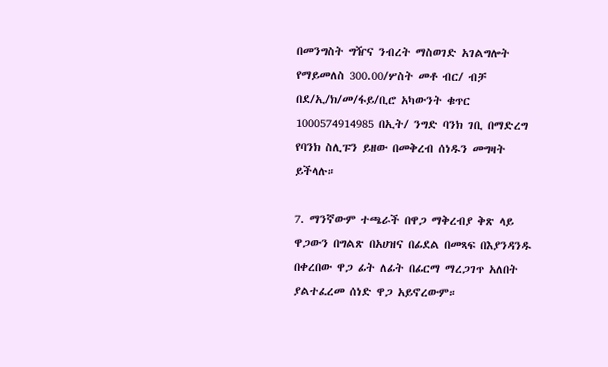በመንግስት ግዥና ንብረት ማስወገድ አገልግሎት የማይመለስ 300.00/ሦስት መቶ ብር/ ብቻ በደ/ኢ/ክ/መ/ፋይ/ቢሮ አካውንት ቁጥር 1000574914985 በኢት/ ንግድ ባንክ ገቢ በማድረግ የባንክ ስሊፑን ይዘው በመቅረብ ሰነዱን መግዛት ይችላሉ።

7. ማንኛውም ተጫራች በዋጋ ማቅረብያ ቅጽ ላይ ዋጋውን በግልጽ በአሀዝና በፊደል በመጻፍ በእያንዳንዱ በቀረበው ዋጋ ፊት ለፊት በፊርማ ማረጋገጥ አለበት ያልተፈረመ ሰነድ ዋጋ አይኖረውም።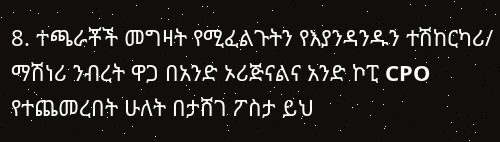8. ተጫራቾች መግዛት የሚፈልጉትን የእያንዳንዱን ተሽከርካሪ/ ማሽነሪ ንብረት ዋጋ በአንድ ኦሪጅናልና አንድ ኮፒ CPO የተጨመረበት ሁለት በታሸገ ፖስታ ይህ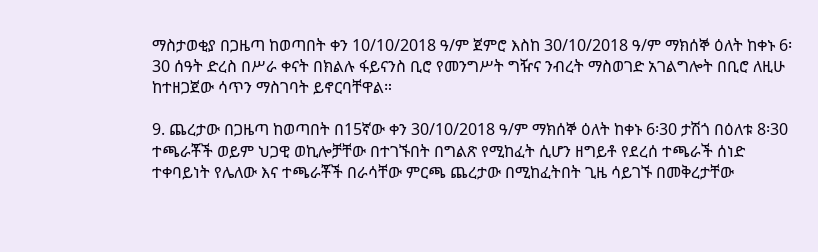ማስታወቂያ በጋዜጣ ከወጣበት ቀን 10/10/2018 ዓ/ም ጀምሮ እስከ 30/10/2018 ዓ/ም ማክሰኞ ዕለት ከቀኑ 6፡30 ሰዓት ድረስ በሥራ ቀናት በክልሉ ፋይናንስ ቢሮ የመንግሥት ግዥና ንብረት ማስወገድ አገልግሎት በቢሮ ለዚሁ ከተዘጋጀው ሳጥን ማስገባት ይኖርባቸዋል።

9. ጨረታው በጋዜጣ ከወጣበት በ15ኛው ቀን 30/10/2018 ዓ/ም ማክሰኞ ዕለት ከቀኑ 6፡30 ታሽጎ በዕለቱ 8፡30 ተጫራቾች ወይም ህጋዊ ወኪሎቻቸው በተገኙበት በግልጽ የሚከፈት ሲሆን ዘግይቶ የደረሰ ተጫራች ሰነድ ተቀባይነት የሌለው እና ተጫራቾች በራሳቸው ምርጫ ጨረታው በሚከፈትበት ጊዜ ሳይገኙ በመቅረታቸው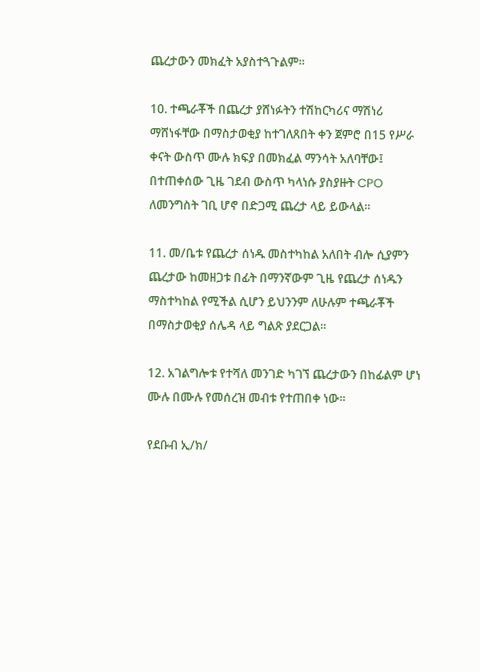ጨረታውን መክፈት አያስተጓጉልም።

10. ተጫራቾች በጨረታ ያሸነፉትን ተሽከርካሪና ማሽነሪ ማሸነፋቸው በማስታወቂያ ከተገለጸበት ቀን ጀምሮ በ15 የሥራ ቀናት ውስጥ ሙሉ ክፍያ በመክፈል ማንሳት አለባቸው፤ በተጠቀሰው ጊዜ ገደብ ውስጥ ካላነሱ ያስያዙት CPO ለመንግስት ገቢ ሆኖ በድጋሚ ጨረታ ላይ ይውላል።

11. መ/ቤቱ የጨረታ ሰነዱ መስተካከል አለበት ብሎ ሲያምን ጨረታው ከመዘጋቱ በፊት በማንኛውም ጊዜ የጨረታ ሰነዱን ማስተካከል የሚችል ሲሆን ይህንንም ለሁሉም ተጫራቾች በማስታወቂያ ሰሌዳ ላይ ግልጽ ያደርጋል።

12. አገልግሎቱ የተሻለ መንገድ ካገኘ ጨረታውን በከፊልም ሆነ ሙሉ በሙሉ የመሰረዝ መብቱ የተጠበቀ ነው።

የደቡብ ኢ/ክ/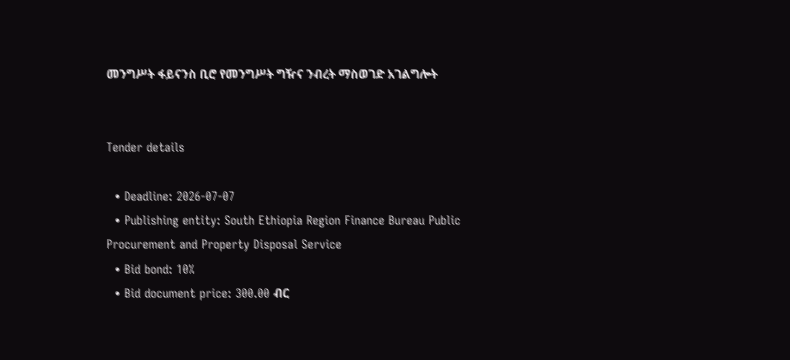መንግሥት ፋይናንስ ቢሮ የመንግሥት ግዥና ንብረት ማስወገድ አገልግሎት


Tender details

  • Deadline: 2026-07-07
  • Publishing entity: South Ethiopia Region Finance Bureau Public Procurement and Property Disposal Service
  • Bid bond: 10%
  • Bid document price: 300.00 ብር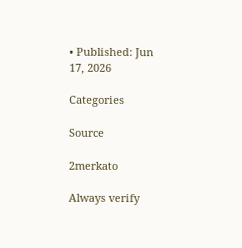• Published: Jun 17, 2026

Categories

Source

2merkato

Always verify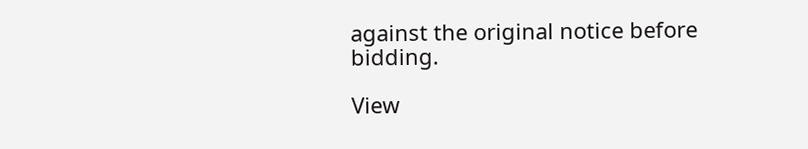against the original notice before bidding.

View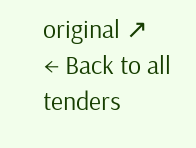original ↗
← Back to all tenders